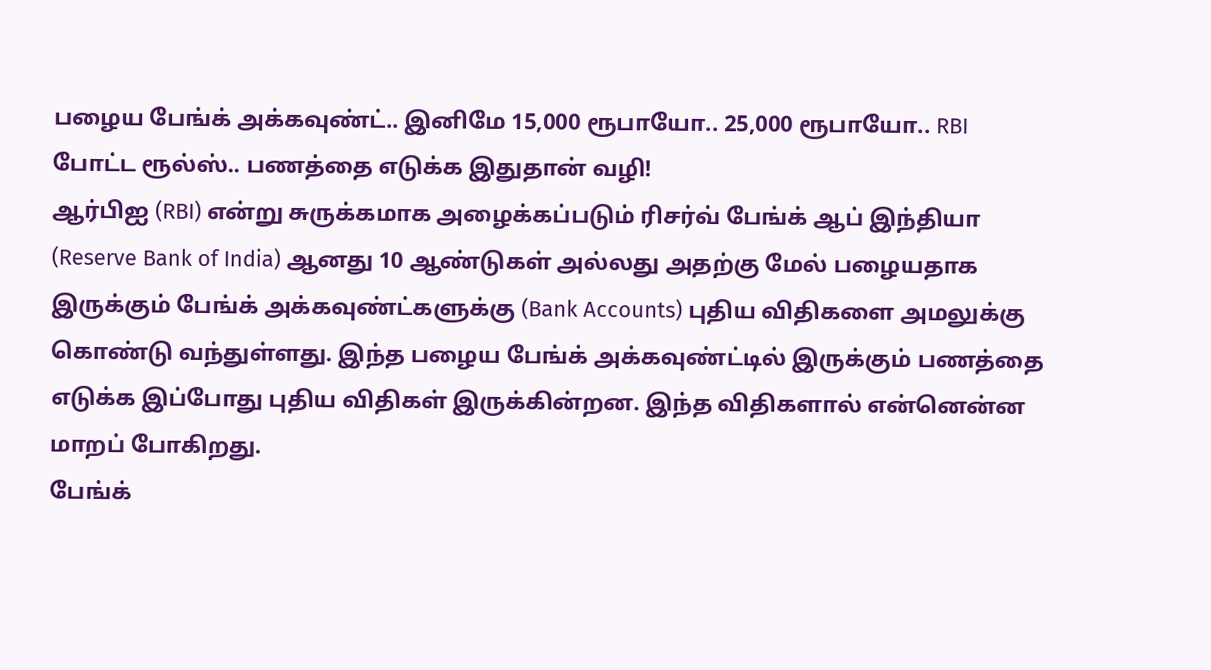பழைய பேங்க் அக்கவுண்ட்.. இனிமே 15,000 ரூபாயோ.. 25,000 ரூபாயோ.. RBI போட்ட ரூல்ஸ்.. பணத்தை எடுக்க இதுதான் வழி!
ஆர்பிஐ (RBI) என்று சுருக்கமாக அழைக்கப்படும் ரிசர்வ் பேங்க் ஆப் இந்தியா (Reserve Bank of India) ஆனது 10 ஆண்டுகள் அல்லது அதற்கு மேல் பழையதாக இருக்கும் பேங்க் அக்கவுண்ட்களுக்கு (Bank Accounts) புதிய விதிகளை அமலுக்கு கொண்டு வந்துள்ளது. இந்த பழைய பேங்க் அக்கவுண்ட்டில் இருக்கும் பணத்தை எடுக்க இப்போது புதிய விதிகள் இருக்கின்றன. இந்த விதிகளால் என்னென்ன மாறப் போகிறது.
பேங்க்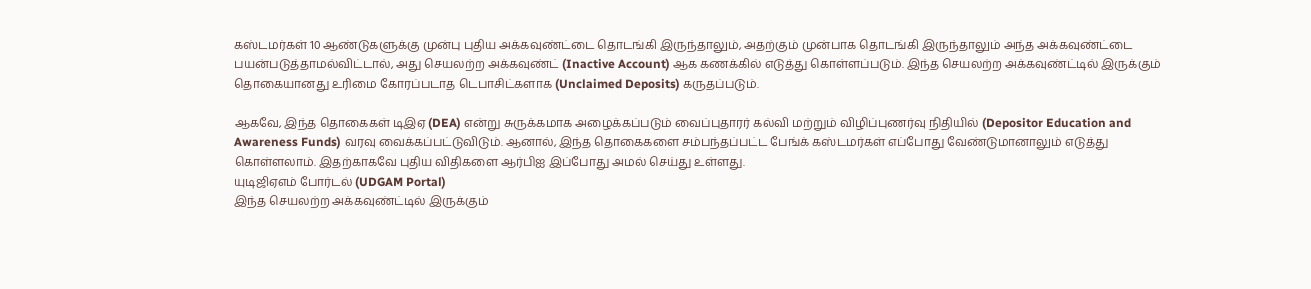கஸ்டமர்கள் 10 ஆண்டுகளுக்கு முன்பு புதிய அக்கவுண்ட்டை தொடங்கி இருந்தாலும், அதற்கும் முன்பாக தொடங்கி இருந்தாலும் அந்த அக்கவுண்ட்டை பயன்படுத்தாமல்விட்டால், அது செயலற்ற அக்கவுண்ட் (Inactive Account) ஆக கணக்கில் எடுத்து கொள்ளப்படும். இந்த செயலற்ற அக்கவுண்ட்டில் இருக்கும் தொகையானது உரிமை கோரப்படாத டெபாசிட்களாக (Unclaimed Deposits) கருதப்படும்.

ஆகவே, இந்த தொகைகள் டிஇஏ (DEA) என்று சுருக்கமாக அழைக்கப்படும் வைப்புதாரர் கல்வி மற்றும் விழிப்புணர்வு நிதியில் (Depositor Education and Awareness Funds) வரவு வைக்கப்பட்டுவிடும். ஆனால், இந்த தொகைகளை சம்பந்தப்பட்ட பேங்க் கஸ்டமர்கள் எப்போது வேண்டுமானாலும் எடுத்து கொள்ளலாம். இதற்காகவே புதிய விதிகளை ஆர்பிஐ இப்போது அமல் செய்து உள்ளது.
யுடிஜிஏஎம் போர்டல் (UDGAM Portal)
இந்த செயலற்ற அக்கவுண்ட்டில் இருக்கும்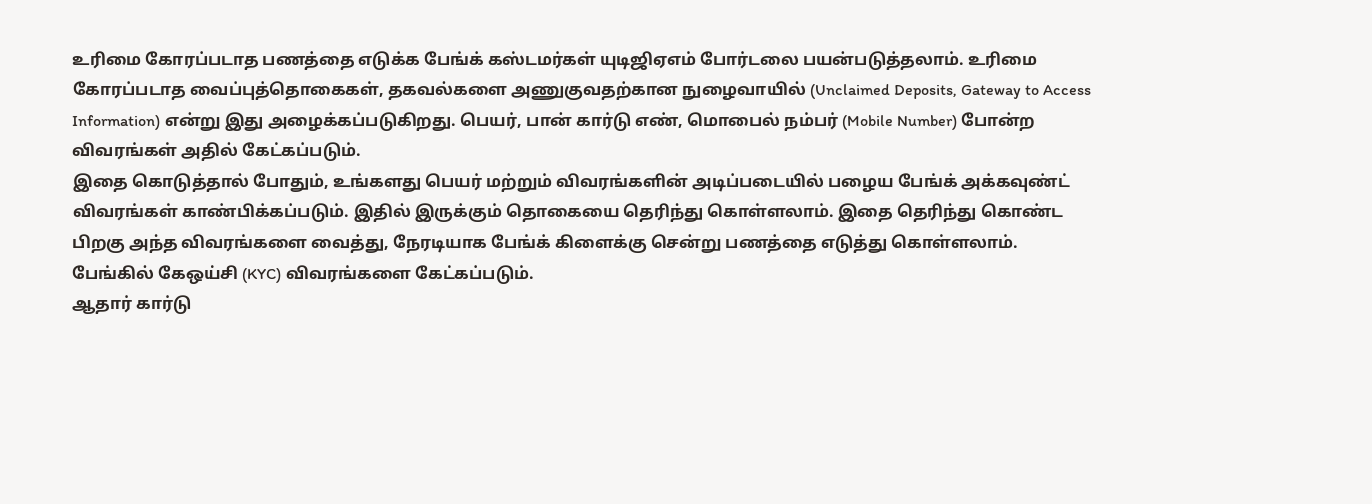உரிமை கோரப்படாத பணத்தை எடுக்க பேங்க் கஸ்டமர்கள் யுடிஜிஏஎம் போர்டலை பயன்படுத்தலாம். உரிமை கோரப்படாத வைப்புத்தொகைகள், தகவல்களை அணுகுவதற்கான நுழைவாயில் (Unclaimed Deposits, Gateway to Access Information) என்று இது அழைக்கப்படுகிறது. பெயர், பான் கார்டு எண், மொபைல் நம்பர் (Mobile Number) போன்ற விவரங்கள் அதில் கேட்கப்படும்.
இதை கொடுத்தால் போதும், உங்களது பெயர் மற்றும் விவரங்களின் அடிப்படையில் பழைய பேங்க் அக்கவுண்ட் விவரங்கள் காண்பிக்கப்படும். இதில் இருக்கும் தொகையை தெரிந்து கொள்ளலாம். இதை தெரிந்து கொண்ட பிறகு அந்த விவரங்களை வைத்து, நேரடியாக பேங்க் கிளைக்கு சென்று பணத்தை எடுத்து கொள்ளலாம். பேங்கில் கேஒய்சி (KYC) விவரங்களை கேட்கப்படும்.
ஆதார் கார்டு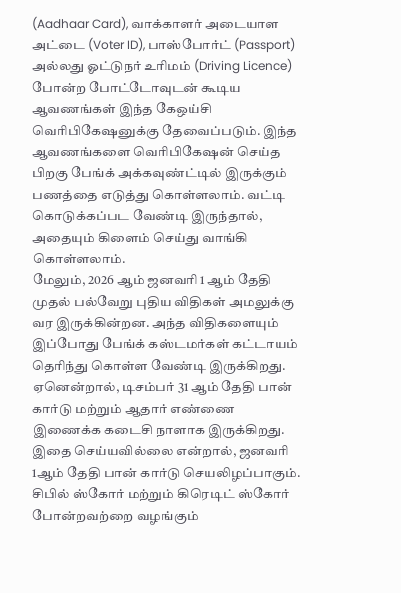(Aadhaar Card), வாக்காளர் அடையாள அட்டை (Voter ID), பாஸ்போர்ட் (Passport) அல்லது ஓட்டுநர் உரிமம் (Driving Licence) போன்ற போட்டோவுடன் கூடிய ஆவணங்கள் இந்த கேஒய்சி வெரிபிகேஷனுக்கு தேவைப்படும். இந்த ஆவணங்களை வெரிபிகேஷன் செய்த பிறகு பேங்க் அக்கவுண்ட்டில் இருக்கும் பணத்தை எடுத்து கொள்ளலாம். வட்டி கொடுக்கப்பட வேண்டி இருந்தால், அதையும் கிளைம் செய்து வாங்கி கொள்ளலாம்.
மேலும், 2026 ஆம் ஜனவரி 1 ஆம் தேதி முதல் பல்வேறு புதிய விதிகள் அமலுக்கு வர இருக்கின்றன. அந்த விதிகளையும் இப்போது பேங்க் கஸ்டமர்கள் கட்டாயம் தெரிந்து கொள்ள வேண்டி இருக்கிறது. ஏனென்றால், டிசம்பர் 31 ஆம் தேதி பான் கார்டு மற்றும் ஆதார் எண்ணை இணைக்க கடைசி நாளாக இருக்கிறது. இதை செய்யவில்லை என்றால், ஜனவரி 1ஆம் தேதி பான் கார்டு செயலிழப்பாகும்.
சிபில் ஸ்கோர் மற்றும் கிரெடிட் ஸ்கோர் போன்றவற்றை வழங்கும்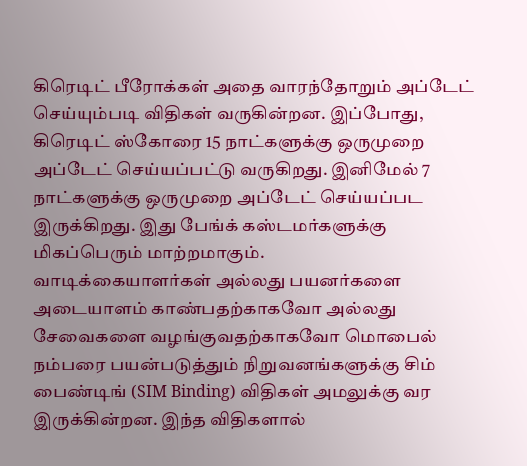கிரெடிட் பீரோக்கள் அதை வாரந்தோறும் அப்டேட் செய்யும்படி விதிகள் வருகின்றன. இப்போது, கிரெடிட் ஸ்கோரை 15 நாட்களுக்கு ஒருமுறை அப்டேட் செய்யப்பட்டு வருகிறது. இனிமேல் 7 நாட்களுக்கு ஒருமுறை அப்டேட் செய்யப்பட இருக்கிறது. இது பேங்க் கஸ்டமர்களுக்கு மிகப்பெரும் மாற்றமாகும்.
வாடிக்கையாளர்கள் அல்லது பயனர்களை அடையாளம் காண்பதற்காகவோ அல்லது சேவைகளை வழங்குவதற்காகவோ மொபைல் நம்பரை பயன்படுத்தும் நிறுவனங்களுக்கு சிம் பைண்டிங் (SIM Binding) விதிகள் அமலுக்கு வர இருக்கின்றன. இந்த விதிகளால்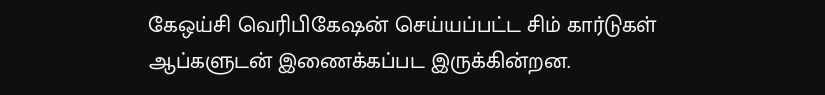கேஒய்சி வெரிபிகேஷன் செய்யப்பட்ட சிம் கார்டுகள் ஆப்களுடன் இணைக்கப்பட இருக்கின்றன.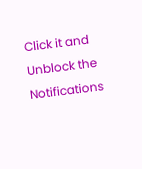Click it and Unblock the Notifications